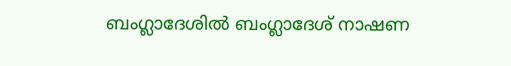ബംഗ്ലാദേശിൽ ബംഗ്ലാദേശ് നാഷണ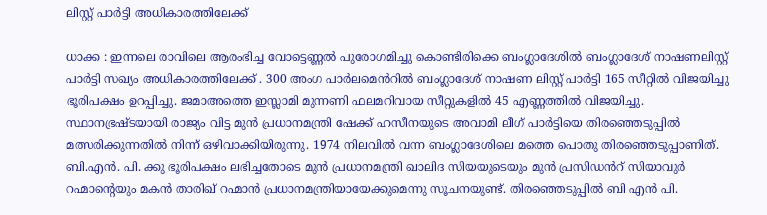ലിസ്റ്റ് പാർട്ടി അധികാരത്തിലേക്ക്

ധാക്ക : ഇന്നലെ രാവിലെ ആരംഭിച്ച വോട്ടെണ്ണൽ പുരോഗമിച്ചു കൊണ്ടിരിക്കെ ബംഗ്ലാദേശിൽ ബംഗ്ലാദേശ് നാഷണലിസ്റ്റ് പാർട്ടി സഖ്യം അധികാരത്തിലേക്ക് . 300 അംഗ പാർലമെൻറിൽ ബംഗ്ലാദേശ് നാഷണ ലിസ്റ്റ് പാർട്ടി 165 സീറ്റിൽ വിജയിച്ചു ഭൂരിപക്ഷം ഉറപ്പിച്ചു. ജമാഅത്തെ ഇസ്ലാമി മുന്നണി ഫലമറിവായ സീറ്റുകളിൽ 45 എണ്ണത്തിൽ വിജയിച്ചു. സ്ഥാനഭ്രഷ്ടയായി രാജ്യം വിട്ട മുൻ പ്രധാനമന്ത്രി ഷേക്ക് ഹസീനയുടെ അവാമി ലീഗ് പാർട്ടിയെ തിരഞ്ഞെടുപ്പിൽ മത്സരിക്കുന്നതിൽ നിന്ന് ഒഴിവാക്കിയിരുന്നു. 1974 നിലവിൽ വന്ന ബംഗ്ലാദേശിലെ മത്തെ പൊതു തിരഞ്ഞെടുപ്പാണിത്. ബി.എൻ. പി. ക്കു ഭൂരിപക്ഷം ലഭിച്ചതോടെ മുൻ പ്രധാനമന്ത്രി ഖാലിദ സിയയുടെയും മുൻ പ്രസിഡൻറ് സിയാവുർ റഹ്മാന്റെയും മകൻ താരിഖ് റഹ്മാൻ പ്രധാനമന്ത്രിയായേക്കുമെന്നു സൂചനയുണ്ട്. തിരഞ്ഞെടുപ്പിൽ ബി എൻ പി.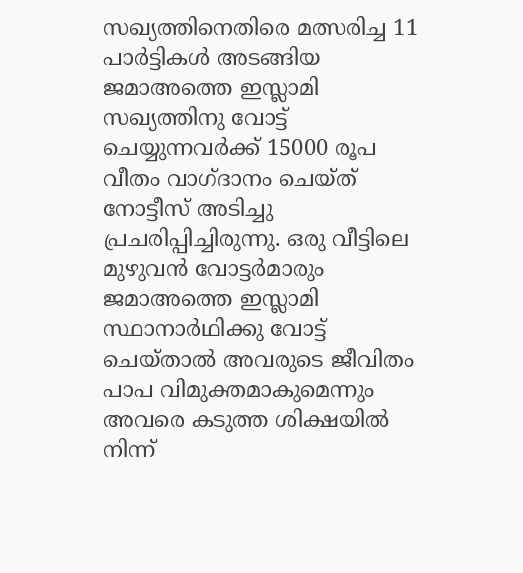സഖ്യത്തിനെതിരെ മത്സരിച്ച 11 പാർട്ടികൾ അടങ്ങിയ ജമാഅത്തെ ഇസ്ലാമി സഖ്യത്തിനു വോട്ട് ചെയ്യുന്നവർക്ക് 15000 രൂപ വീതം വാഗ്ദാനം ചെയ്ത് നോട്ടീസ് അടിച്ചു പ്രചരിപ്പിച്ചിരുന്നു. ഒരു വീട്ടിലെ മുഴുവൻ വോട്ടർമാരും ജമാഅത്തെ ഇസ്ലാമി സ്ഥാനാർഥിക്കു വോട്ട് ചെയ്താൽ അവരുടെ ജീവിതം പാപ വിമുക്തമാകുമെന്നും അവരെ കടുത്ത ശിക്ഷയിൽ നിന്ന്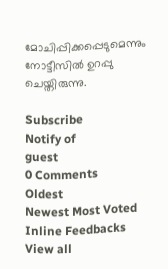മോചിപ്പിക്കപ്പെടുമെന്നും നോട്ടീസിൽ ഉറപ്പു ചെയ്തിരുന്നു.

Subscribe
Notify of
guest
0 Comments
Oldest
Newest Most Voted
Inline Feedbacks
View all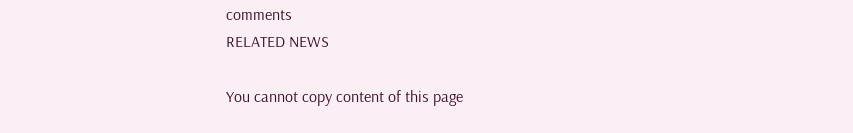comments
RELATED NEWS

You cannot copy content of this page